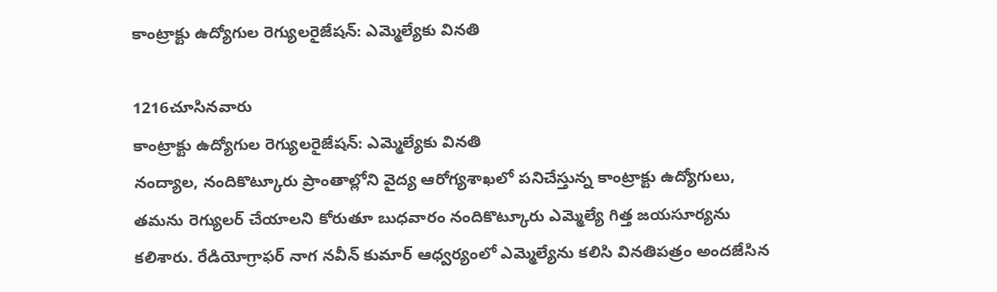కాంట్రాక్టు ఉద్యోగుల రెగ్యులరైజేషన్: ఎమ్మెల్యేకు వినతి

1216చూసినవారు
కాంట్రాక్టు ఉద్యోగుల రెగ్యులరైజేషన్: ఎమ్మెల్యేకు వినతి
నంద్యాల, నందికొట్కూరు ప్రాంతాల్లోని వైద్య ఆరోగ్యశాఖలో పనిచేస్తున్న కాంట్రాక్టు ఉద్యోగులు, తమను రెగ్యులర్ చేయాలని కోరుతూ బుధవారం నందికొట్కూరు ఎమ్మెల్యే గిత్త జయసూర్యను కలిశారు. రేడియోగ్రాఫర్ నాగ నవీన్ కుమార్ ఆధ్వర్యంలో ఎమ్మెల్యేను కలిసి వినతిపత్రం అందజేసిన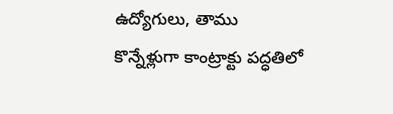ఉద్యోగులు, తాము కొన్నేళ్లుగా కాంట్రాక్టు పద్ధతిలో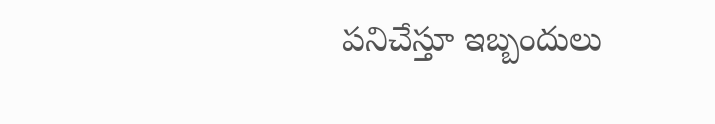పనిచేస్తూ ఇబ్బందులు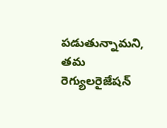పడుతున్నామని, తమ రెగ్యులరైజేషన్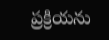ప్రక్రియను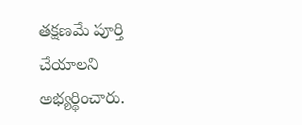తక్షణమే పూర్తి చేయాలని అభ్యర్థించారు.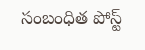సంబంధిత పోస్ట్